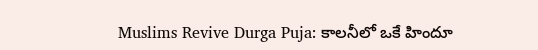Muslims Revive Durga Puja: కాలనీలో ఒకే హిందూ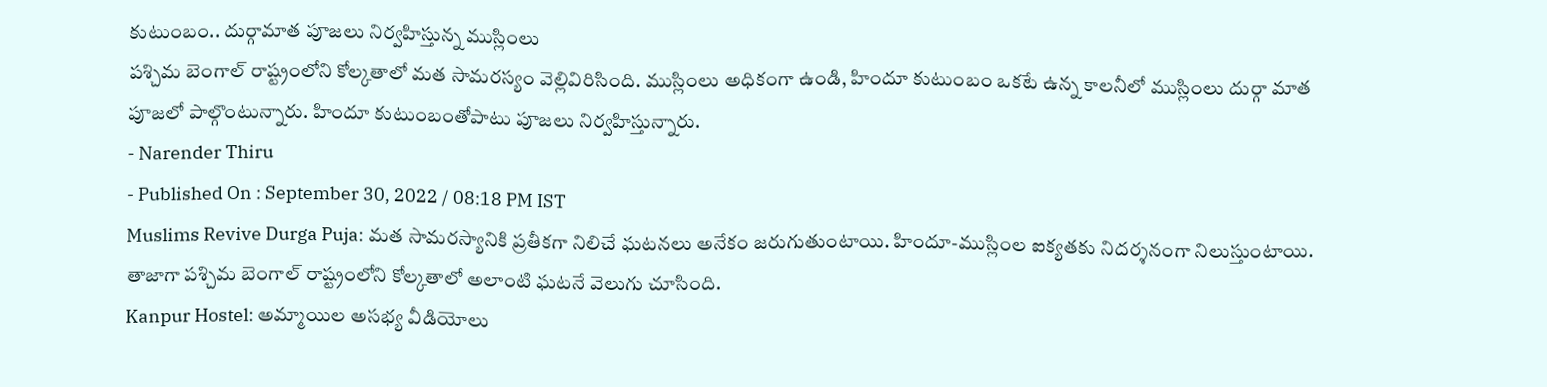కుటుంబం.. దుర్గామాత పూజలు నిర్వహిస్తున్న ముస్లింలు
పశ్చిమ బెంగాల్ రాష్ట్రంలోని కోల్కతాలో మత సామరస్యం వెల్లివిరిసింది. ముస్లింలు అధికంగా ఉండి, హిందూ కుటుంబం ఒకటే ఉన్న కాలనీలో ముస్లింలు దుర్గా మాత పూజలో పాల్గొంటున్నారు. హిందూ కుటుంబంతోపాటు పూజలు నిర్వహిస్తున్నారు.
- Narender Thiru
- Published On : September 30, 2022 / 08:18 PM IST
Muslims Revive Durga Puja: మత సామరస్యానికి ప్రతీకగా నిలిచే ఘటనలు అనేకం జరుగుతుంటాయి. హిందూ-ముస్లింల ఐక్యతకు నిదర్శనంగా నిలుస్తుంటాయి. తాజాగా పశ్చిమ బెంగాల్ రాష్ట్రంలోని కోల్కతాలో అలాంటి ఘటనే వెలుగు చూసింది.
Kanpur Hostel: అమ్మాయిల అసభ్య వీడియోలు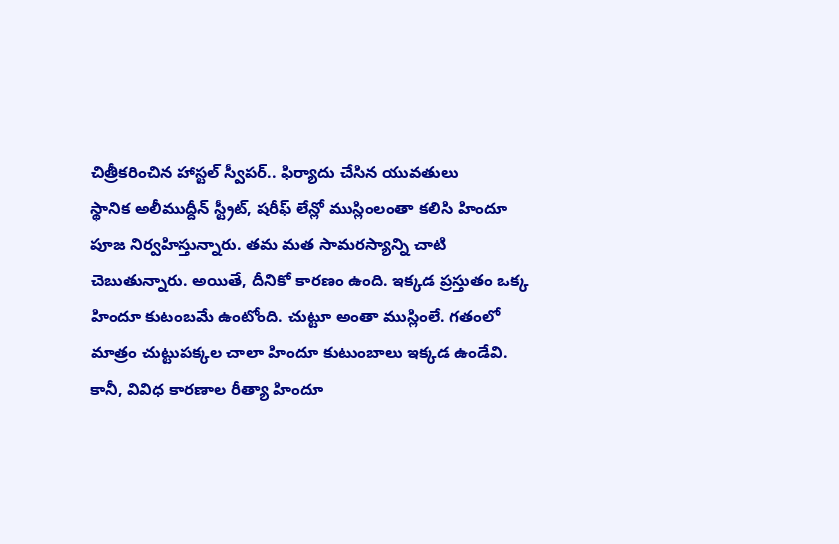చిత్రీకరించిన హాస్టల్ స్వీపర్.. ఫిర్యాదు చేసిన యువతులు
స్థానిక అలీముద్దీన్ స్ట్రీట్, షరీఫ్ లేన్లో ముస్లింలంతా కలిసి హిందూ పూజ నిర్వహిస్తున్నారు. తమ మత సామరస్యాన్ని చాటి చెబుతున్నారు. అయితే, దీనికో కారణం ఉంది. ఇక్కడ ప్రస్తుతం ఒక్క హిందూ కుటంబమే ఉంటోంది. చుట్టూ అంతా ముస్లింలే. గతంలో మాత్రం చుట్టుపక్కల చాలా హిందూ కుటుంబాలు ఇక్కడ ఉండేవి. కానీ, వివిధ కారణాల రీత్యా హిందూ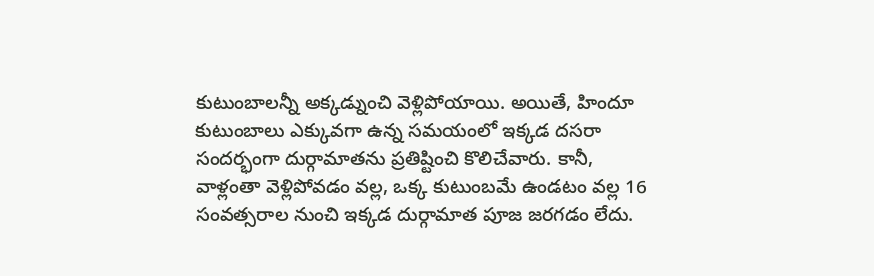కుటుంబాలన్నీ అక్కడ్నుంచి వెళ్లిపోయాయి. అయితే, హిందూ కుటుంబాలు ఎక్కువగా ఉన్న సమయంలో ఇక్కడ దసరా సందర్భంగా దుర్గామాతను ప్రతిష్టించి కొలిచేవారు. కానీ, వాళ్లంతా వెళ్లిపోవడం వల్ల, ఒక్క కుటుంబమే ఉండటం వల్ల 16 సంవత్సరాల నుంచి ఇక్కడ దుర్గామాత పూజ జరగడం లేదు.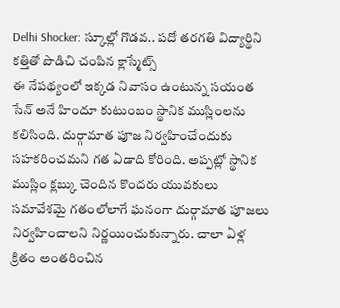Delhi Shocker: స్కూల్లో గొడవ.. పదో తరగతి విద్యార్థిని కత్తితో పొడిచి చంపిన క్లాస్మేట్స్
ఈ నేపథ్యంలో ఇక్కడ నివాసం ఉంటున్న సయంత సేన్ అనే హిందూ కుటుంబం స్థానిక ముస్లింలను కలిసింది. దుర్గామాత పూజ నిర్వహించేందుకు సహకరించమని గత ఏడాది కోరింది. అప్పట్లో స్థానిక ముస్లిం క్లబ్కు చెందిన కొందరు యువకులు సమావేశమై గతంలోలాగే ఘనంగా దుర్గామాత పూజలు నిర్వహించాలని నిర్ణయించుకున్నారు. చాలా ఏళ్ల క్రితం అంతరించిన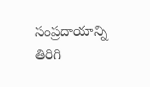సంప్రదాయాన్ని తిరిగి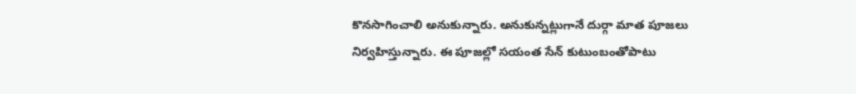కొనసాగించాలి అనుకున్నారు. అనుకున్నట్లుగానే దుర్గా మాత పూజలు నిర్వహిస్తున్నారు. ఈ పూజల్లో సయంత సేన్ కుటుంబంతోపాటు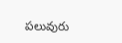పలువురు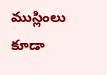ముస్లింలు కూడా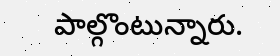పాల్గొంటున్నారు.